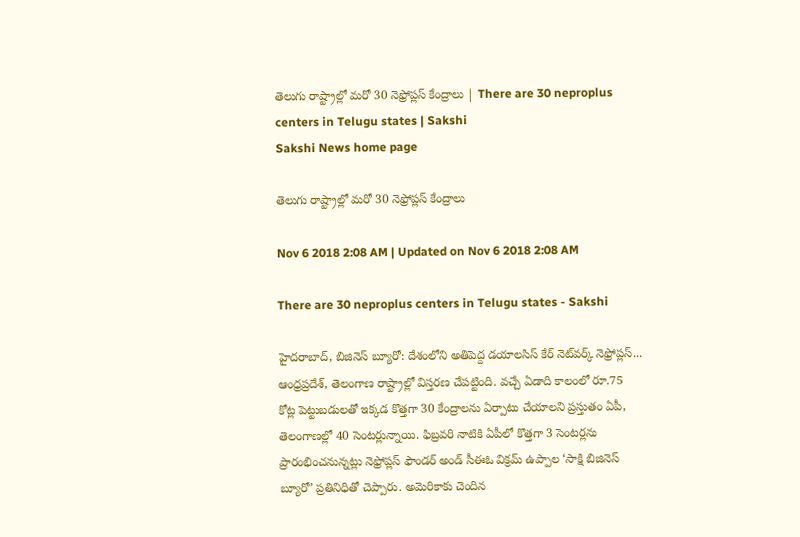తెలుగు రాష్ట్రాల్లో మరో 30 నెఫ్రోప్లస్‌ కేంద్రాలు | There are 30 neproplus centers in Telugu states | Sakshi
Sakshi News home page

తెలుగు రాష్ట్రాల్లో మరో 30 నెఫ్రోప్లస్‌ కేంద్రాలు

Nov 6 2018 2:08 AM | Updated on Nov 6 2018 2:08 AM

There are 30 neproplus centers in Telugu states - Sakshi

హైదరాబాద్, బిజినెస్‌ బ్యూరో: దేశంలోని అతిపెద్ద డయాలసిస్‌ కేర్‌ నెట్‌వర్క్‌ నెఫ్రోప్లస్‌... ఆంధ్రప్రదేశ్, తెలంగాణ రాష్ట్రాల్లో విస్తరణ చేపట్టింది. వచ్చే ఏడాది కాలంలో రూ.75 కోట్ల పెట్టుబడులతో ఇక్కడ కొత్తగా 30 కేంద్రాలను ఏర్పాటు చేయాలని ప్రస్తుతం ఏపీ, తెలంగాణల్లో 40 సెంటర్లున్నాయి. ఫిబ్రవరి నాటికి ఏపీలో కొత్తగా 3 సెంటర్లను ప్రారంభించనున్నట్లు నెఫ్రోప్లస్‌ ఫౌండర్‌ అండ్‌ సీఈఓ విక్రమ్‌ ఉప్పాల ‘సాక్షి బిజినెస్‌ బ్యూరో’ ప్రతినిధితో చెప్పారు. అమెరికాకు చెందిన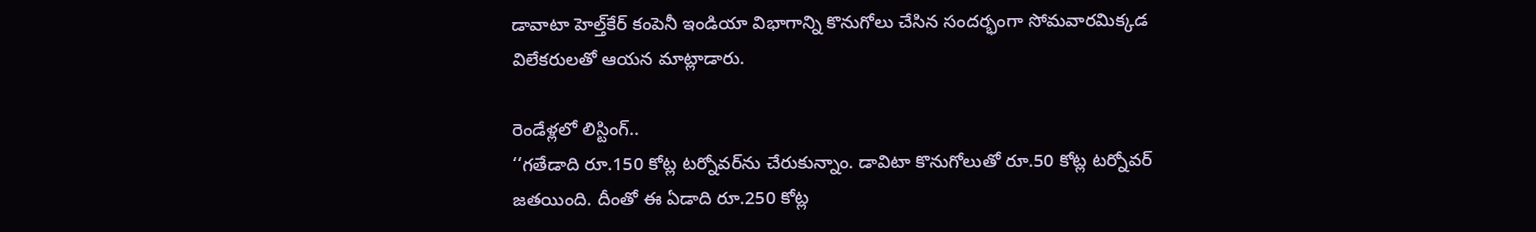డావాటా హెల్త్‌కేర్‌ కంపెనీ ఇండియా విభాగాన్ని కొనుగోలు చేసిన సందర్భంగా సోమవారమిక్కడ విలేకరులతో ఆయన మాట్లాడారు.

రెండేళ్లలో లిస్టింగ్‌..
‘‘గతేడాది రూ.150 కోట్ల టర్నోవర్‌ను చేరుకున్నాం. డావిటా కొనుగోలుతో రూ.50 కోట్ల టర్నోవర్‌ జతయింది. దీంతో ఈ ఏడాది రూ.250 కోట్ల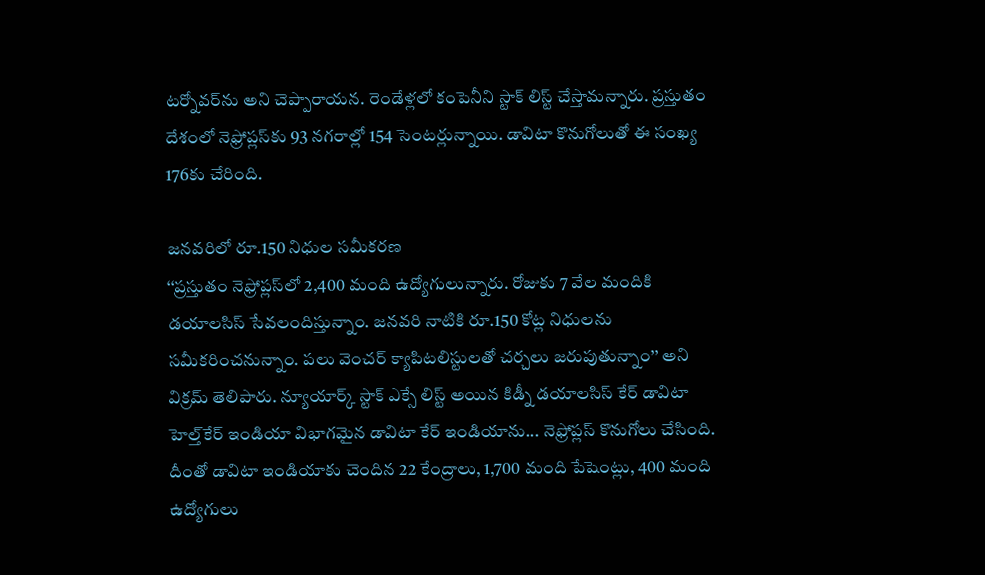టర్నోవర్‌ను అని చెప్పారాయన. రెండేళ్లలో కంపెనీని స్టాక్‌ లిస్ట్‌ చేస్తామన్నారు. ప్రస్తుతం దేశంలో నెఫ్రోప్లస్‌కు 93 నగరాల్లో 154 సెంటర్లున్నాయి. డావిటా కొనుగోలుతో ఈ సంఖ్య 176కు చేరింది.

జనవరిలో రూ.150 నిధుల సమీకరణ
‘‘ప్రస్తుతం నెఫ్రోప్లస్‌లో 2,400 మంది ఉద్యోగులున్నారు. రోజుకు 7 వేల మందికి డయాలసిస్‌ సేవలందిస్తున్నాం. జనవరి నాటికి రూ.150 కోట్ల నిధులను సమీకరించనున్నాం. పలు వెంచర్‌ క్యాపిటలిస్టులతో చర్చలు జరుపుతున్నాం’’ అని విక్రమ్‌ తెలిపారు. న్యూయార్క్‌ స్టాక్‌ ఎక్సే లిస్ట్‌ అయిన కిడ్నీ డయాలసిస్‌ కేర్‌ డావిటా హెల్త్‌కేర్‌ ఇండియా విభాగమైన డావిటా కేర్‌ ఇండియాను... నెఫ్రోప్లస్‌ కొనుగోలు చేసింది. దీంతో డావిటా ఇండియాకు చెందిన 22 కేంద్రాలు, 1,700 మంది పేషెంట్లు, 400 మంది ఉద్యోగులు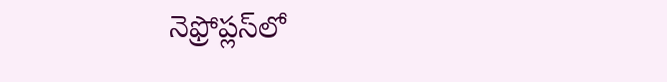నెఫ్రోప్లస్‌లో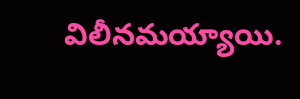విలీనమయ్యాయి.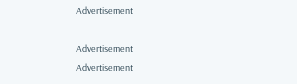Advertisement

Advertisement
Advertisement